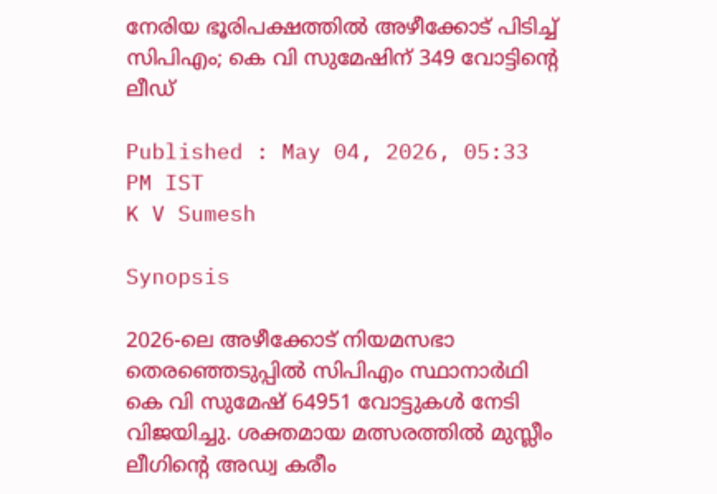നേരിയ ഭൂരിപക്ഷത്തിൽ അഴീക്കോട് പിടിച്ച് സിപിഎം; കെ വി സുമേഷിന് 349 വോട്ടിന്‍റെ ലീഡ്

Published : May 04, 2026, 05:33 PM IST
K V Sumesh

Synopsis

2026-ലെ അഴീക്കോട് നിയമസഭാ തെരഞ്ഞെടുപ്പിൽ സിപിഎം സ്ഥാനാർഥി കെ വി സുമേഷ് 64951 വോട്ടുകൾ നേടി വിജയിച്ചു. ശക്തമായ മത്സരത്തിൽ മുസ്ലീം ലീഗിന്റെ അഡ്വ കരീം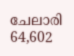ചേലാരി 64,602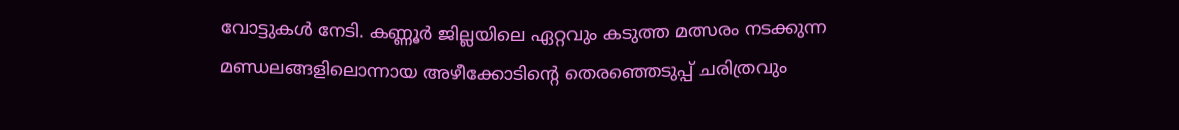വോട്ടുകൾ നേടി. കണ്ണൂർ ജില്ലയിലെ ഏറ്റവും കടുത്ത മത്സരം നടക്കുന്ന മണ്ഡലങ്ങളിലൊന്നായ അഴീക്കോടിന്റെ തെരഞ്ഞെടുപ്പ് ചരിത്രവും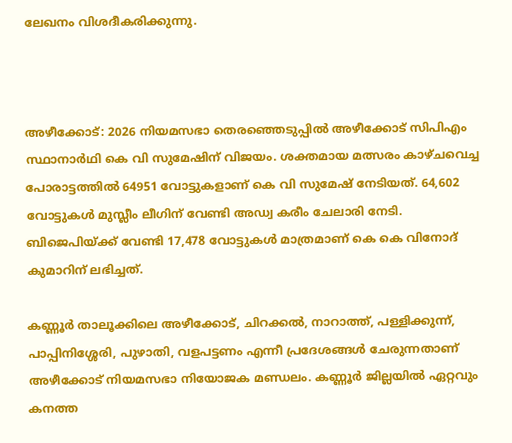ലേഖനം വിശദീകരിക്കുന്നു.



അഴീക്കോട്: 2026 നിയമസഭാ തെരഞ്ഞെടുപ്പില്‍ അഴീക്കോട് സിപിഎം സ്ഥാനാര്‍ഥി കെ വി സുമേഷിന് വിജയം. ശക്തമായ മത്സരം കാഴ്ചവെച്ച പോരാട്ടത്തില്‍ 64951 വോട്ടുകളാണ് കെ വി സുമേഷ് നേടിയത്. 64,602 വോട്ടുകൾ മുസ്ലീം ലീഗിന് വേണ്ടി അഡ്വ കരീം ചേലാരി നേടി. ബിജെപിയ്ക്ക് വേണ്ടി 17,478 വോട്ടുകൾ മാത്രമാണ് കെ കെ വിനോദ് കുമാറിന് ലഭിച്ചത്.

കണ്ണൂർ താലൂക്കിലെ അഴീക്കോട്, ചിറക്കൽ, നാറാത്ത്, പള്ളിക്കുന്ന്, പാപ്പിനിശ്ശേരി, പുഴാതി, വളപട്ടണം എന്നീ പ്രദേശങ്ങൾ ചേരുന്നതാണ് അഴീക്കോട് നിയമസഭാ നിയോജക മണ്ഡലം. കണ്ണൂർ ജില്ലയില്‍ ഏറ്റവും കനത്ത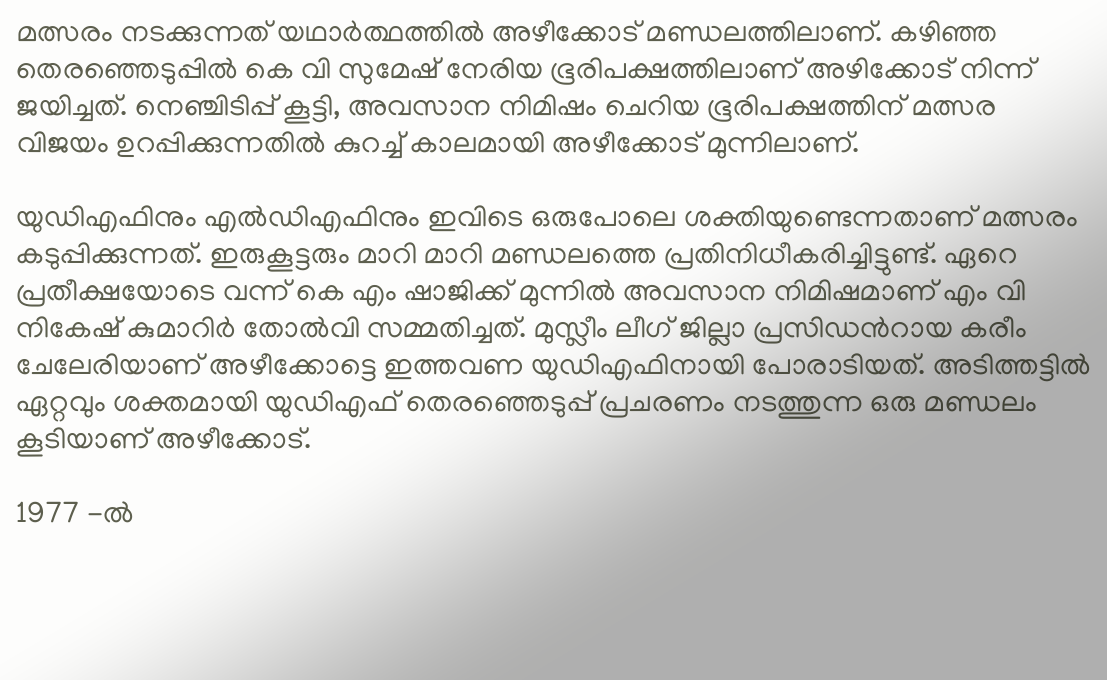മത്സരം നടക്കുന്നത് യഥാർത്ഥത്തിൽ അഴീക്കോട് മണ്ഡലത്തിലാണ്. കഴിഞ്ഞ തെരഞ്ഞെടുപ്പിൽ കെ വി സുമേഷ് നേരിയ ഭൂരിപക്ഷത്തിലാണ് അഴിക്കോട് നിന്ന് ജയിച്ചത്. നെഞ്ചിടിപ്പ് കൂട്ടി, അവസാന നിമിഷം ചെറിയ ഭൂരിപക്ഷത്തിന് മത്സര വിജയം ഉറപ്പിക്കുന്നതിൽ കുറച്ച് കാലമായി അഴീക്കോട് മുന്നിലാണ്.

യുഡിഎഫിനും എൽഡിഎഫിനും ഇവിടെ ഒരുപോലെ ശക്തിയുണ്ടെന്നതാണ് മത്സരം കടുപ്പിക്കുന്നത്. ഇരുകൂട്ടരും മാറി മാറി മണ്ഡലത്തെ പ്രതിനിധീകരിച്ചിട്ടുണ്ട്. ഏറെ പ്രതീക്ഷയോടെ വന്ന് കെ എം ഷാജിക്ക് മുന്നിൽ അവസാന നിമിഷമാണ് എം വി നികേഷ് കുമാറിർ തോൽവി സമ്മതിച്ചത്. മുസ്ലീം ലീഗ് ജില്ലാ പ്രസിഡന്‍റായ കരീം ചേലേരിയാണ് അഴീക്കോട്ടെ ഇത്തവണ യുഡിഎഫിനായി പോരാടിയത്. അടിത്തട്ടില്‍ ഏറ്റവും ശക്തമായി യുഡിഎഫ് തെരഞ്ഞെടുപ്പ് പ്രചരണം നടത്തുന്ന ഒരു മണ്ഡലം കൂടിയാണ് അഴീക്കോട്.

1977 -ൽ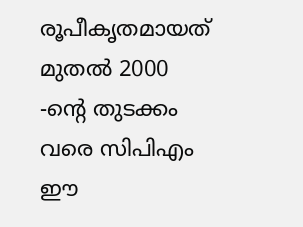രൂപീകൃതമായത് മുതൽ 2000 -ന്‍റെ തുടക്കം വരെ സിപിഎം ഈ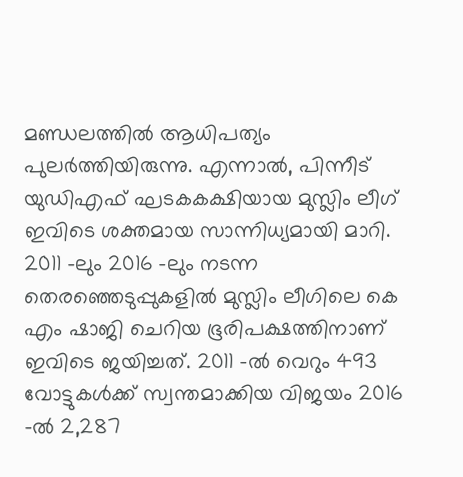മണ്ഡലത്തിൽ ആധിപത്യം പുലർത്തിയിരുന്നു. എന്നാൽ, പിന്നീട് യുഡിഎഫ് ഘടകകക്ഷിയായ മുസ്ലിം ലീഗ് ഇവിടെ ശക്തമായ സാന്നിധ്യമായി മാറി. 2011 -ലും 2016 -ലും നടന്ന തെരഞ്ഞെടുപ്പുകളിൽ മുസ്ലിം ലീഗിലെ കെ എം ഷാജി ചെറിയ ഭൂരിപക്ഷത്തിനാണ് ഇവിടെ ജയിച്ചത്. 2011 -ൽ വെറും 493 വോട്ടുകൾക്ക് സ്വന്തമാക്കിയ വിജയം 2016 -ൽ 2,287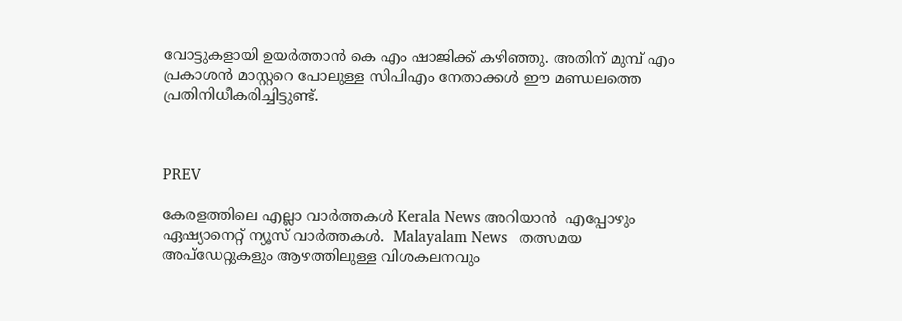വോട്ടുകളായി ഉയർത്താൻ കെ എം ഷാജിക്ക് കഴിഞ്ഞു. അതിന് മുമ്പ് എം പ്രകാശൻ മാസ്റ്ററെ പോലുള്ള സിപിഎം നേതാക്കൾ ഈ മണ്ഡലത്തെ പ്രതിനിധീകരിച്ചിട്ടുണ്ട്.



PREV

കേരളത്തിലെ എല്ലാ വാർത്തകൾ Kerala News അറിയാൻ  എപ്പോഴും ഏഷ്യാനെറ്റ് ന്യൂസ് വാർത്തകൾ.  Malayalam News   തത്സമയ അപ്‌ഡേറ്റുകളും ആഴത്തിലുള്ള വിശകലനവും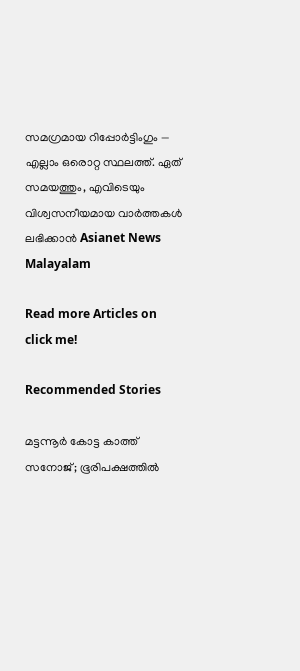സമഗ്രമായ റിപ്പോർട്ടിംഗും — എല്ലാം ഒരൊറ്റ സ്ഥലത്ത്. ഏത് സമയത്തും, എവിടെയും വിശ്വസനീയമായ വാർത്തകൾ ലഭിക്കാൻ Asianet News Malayalam

Read more Articles on
click me!

Recommended Stories

മട്ടന്നൂർ കോട്ട കാത്ത് സനോജ്; ഭൂരിപക്ഷത്തിൽ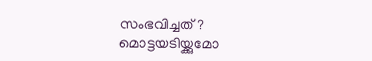സംഭവിച്ചത്?
മൊട്ടയടിയ്ക്കുമോ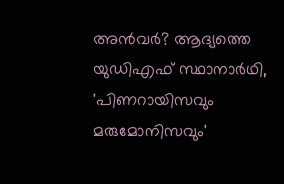അൻവർ? ആദ്യത്തെ യുഡിഎഫ് സ്ഥാനാർഥി, 'പിണറായിസവും മരുമോനിസവും'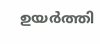ഉയർത്തി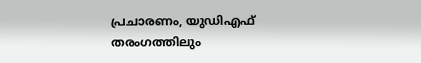പ്രചാരണം, യുഡിഎഫ് തരംഗത്തിലും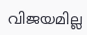വിജയമില്ല